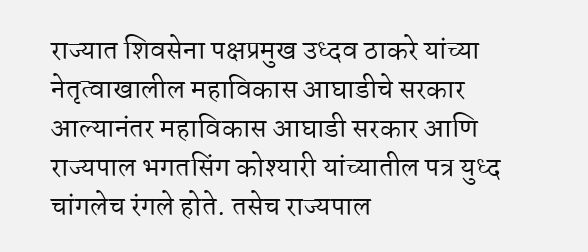राज्यात शिवसेना पक्षप्रमुख उध्दव ठाकरे यांच्या नेतृत्वाखालील महाविकास आघाडीचे सरकार आल्यानंतर महाविकास आघाडी सरकार आणि राज्यपाल भगतसिंग कोश्यारी यांच्यातील पत्र युध्द चांगलेच रंगले होते. तसेच राज्यपाल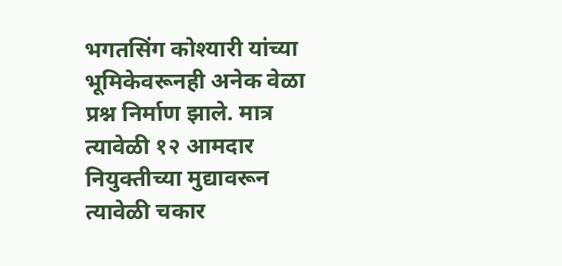भगतसिंग कोश्यारी यांच्या भूमिकेवरूनही अनेक वेळा प्रश्न निर्माण झाले. मात्र त्यावेळी १२ आमदार नियुक्तीच्या मुद्यावरून त्यावेळी चकार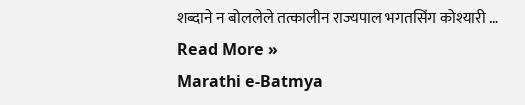शब्दाने न बोललेले तत्कालीन राज्यपाल भगतसिंग कोश्यारी …
Read More »
Marathi e-Batmya